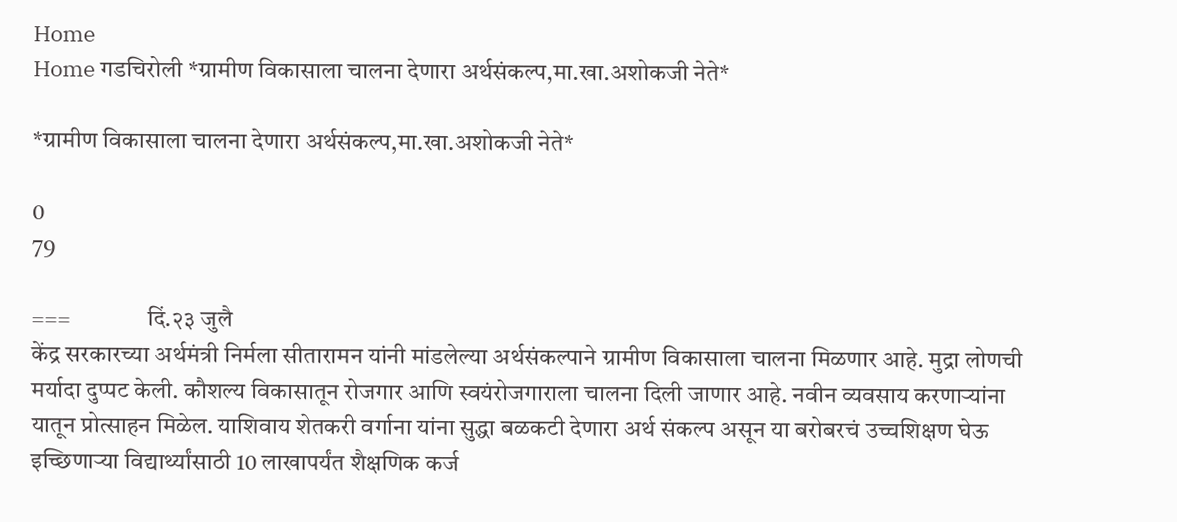Home
Home गडचिरोली *ग्रामीण विकासाला चालना देणारा अर्थसंकल्प,मा.खा.अशोकजी नेते*

*ग्रामीण विकासाला चालना देणारा अर्थसंकल्प,मा.खा.अशोकजी नेते*

0
79

===                दिं.२३ जुलै
केंद्र सरकारच्या अर्थमंत्री निर्मला सीतारामन यांनी मांडलेल्या अर्थसंकल्पाने ग्रामीण विकासाला चालना मिळणार आहे. मुद्रा लोणची मर्यादा दुप्पट केली. कौशल्य विकासातून रोजगार आणि स्वयंरोजगाराला चालना दिली जाणार आहे. नवीन व्यवसाय करणाऱ्यांना यातून प्रोत्साहन मिळेल. याशिवाय शेतकरी वर्गाना यांना सुद्धा बळकटी देणारा अर्थ संकल्प असून या बरोबरचं उच्चशिक्षण घेऊ इच्छिणाऱ्या विद्यार्थ्यांसाठी 10 लाखापर्यंत शैक्षणिक कर्ज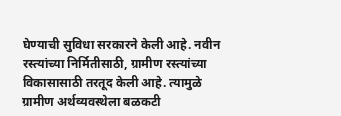घेण्याची सुविधा सरकारने केली आहे. नवीन रस्त्यांच्या निर्मितीसाठी, ग्रामीण रस्त्यांच्या विकासासाठी तरतूद केली आहे. त्यामुळे ग्रामीण अर्थव्यवस्थेला बळकटी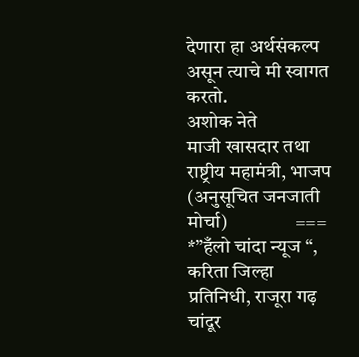देणारा हा अर्थसंकल्प असून त्याचे मी स्वागत करतो.                              अशोक नेते
माजी खासदार तथा राष्ट्रीय महामंत्री, भाजप (अनुसूचित जनजाती मोर्चा)                 ===                  *”हँलो चांदा न्यूज “, करिता जिल्हा प्रतिनिधी, राजूरा गढ़ चांदूर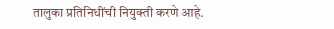तालुका प्रतिनिधींची नियुक्ती करणे आहे.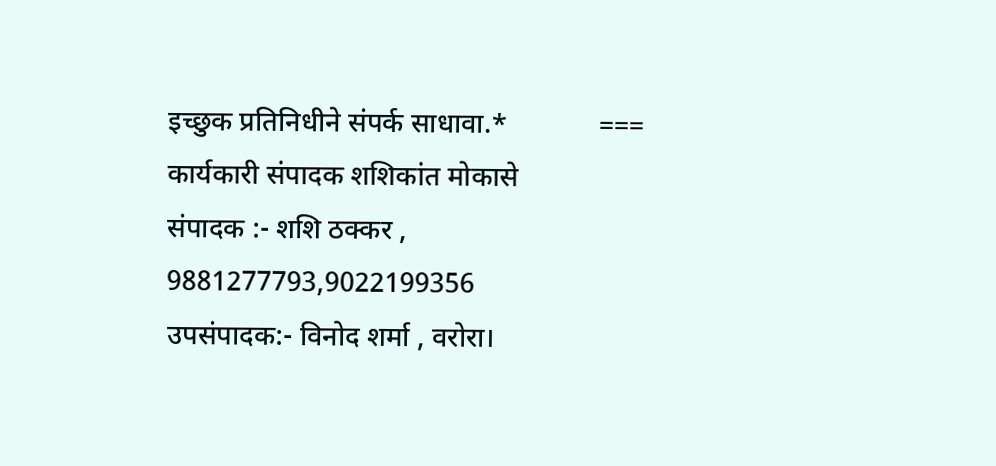इच्छुक प्रतिनिधीने संपर्क साधावा.*             ===                    कार्यकारी संपादक शशिकांत मोकासे                            संपादक :- शशि ठक्कर , 9881277793,9022199356
उपसंपादक:- विनोद शर्मा , वरोरा।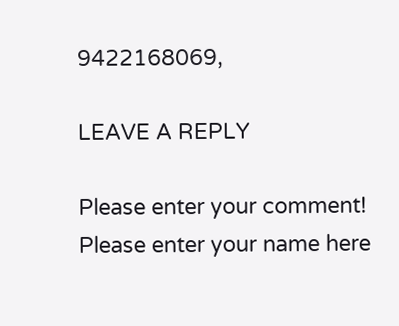9422168069,

LEAVE A REPLY

Please enter your comment!
Please enter your name here